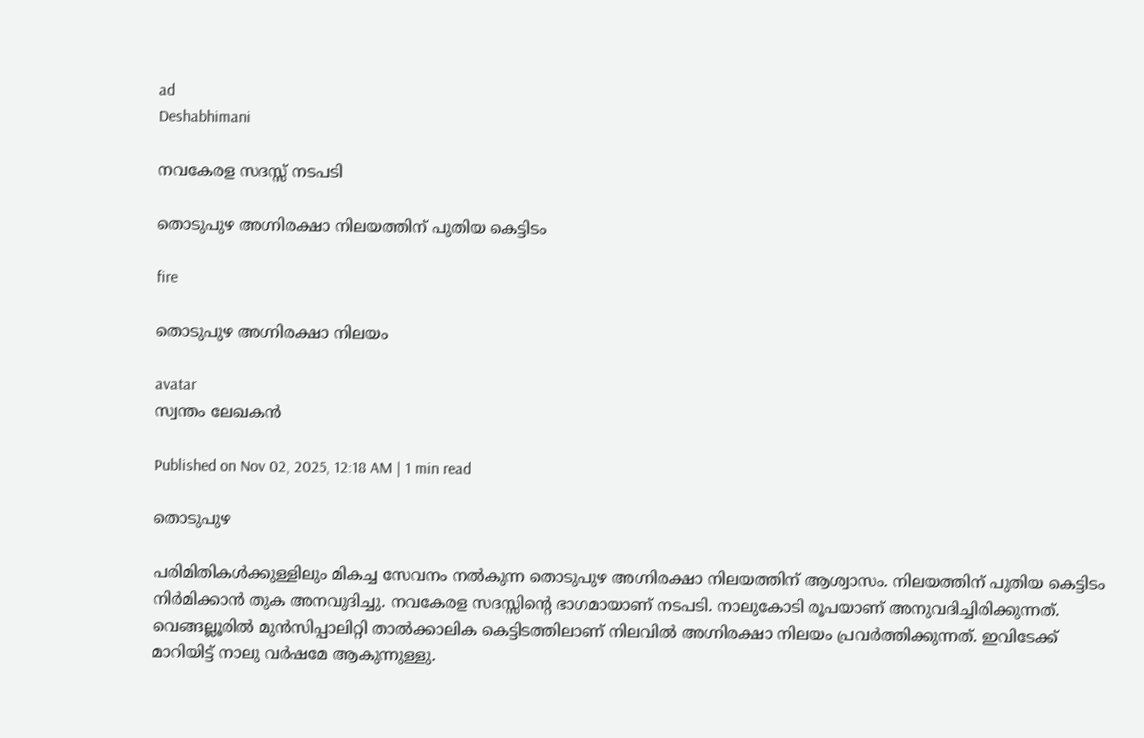ad
Deshabhimani

നവകേരള സദസ്സ് നടപടി

തൊടുപുഴ അഗ്നിരക്ഷാ നിലയത്തിന് പുതിയ കെട്ടിടം

fire

തൊടുപുഴ അഗ്നിരക്ഷാ നിലയം

avatar
സ്വന്തം ലേഖകൻ

Published on Nov 02, 2025, 12:18 AM | 1 min read

തൊടുപുഴ

പരിമിതികള്‍ക്കുള്ളിലും മികച്ച സേവനം നല്‍കുന്ന തൊടുപുഴ അഗ്നിരക്ഷാ നിലയത്തിന് ആശ്വാസം. നിലയത്തിന് പുതിയ കെട്ടിടം നിര്‍മിക്കാൻ തുക അനവുദിച്ചു. നവകേരള സദസ്സിന്റെ ഭാഗമായാണ് നടപടി. നാലുകോടി രൂപയാണ് അനുവദിച്ചിരിക്കുന്നത്. വെങ്ങല്ലൂരില്‍ മുൻസിപ്പാലിറ്റി താല്‍ക്കാലിക കെട്ടിടത്തിലാണ് നിലവില്‍ അഗ്നിരക്ഷാ നിലയം പ്രവര്‍ത്തിക്കുന്നത്. ഇവിടേക്ക് മാറിയിട്ട് നാലു വര്‍ഷമേ ആകുന്നുള്ളു.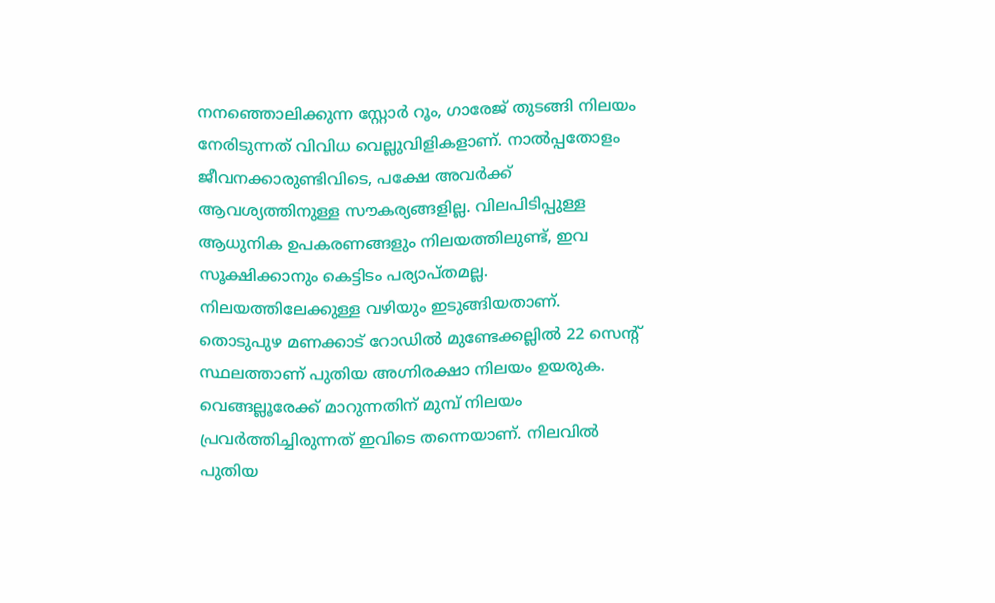നനഞ്ഞൊലിക്കുന്ന സ്റ്റോര്‍ റൂം, ഗാരേജ് തുടങ്ങി നിലയം നേരിടുന്നത് വിവിധ വെല്ലുവിളികളാണ്. നാൽപ്പതോളം ജീവനക്കാരുണ്ടിവിടെ, പക്ഷേ അവര്‍ക്ക് ആവശ്യത്തിനുള്ള സൗകര്യങ്ങളില്ല. വിലപിടിപ്പുള്ള ആധുനിക ഉപകരണങ്ങളും നിലയത്തിലുണ്ട്, ഇവ സൂക്ഷിക്കാനും കെട്ടിടം പര്യാപ്‍തമല്ല. നിലയത്തിലേക്കുള്ള വഴിയും ഇടുങ്ങിയതാണ്. തൊടുപുഴ മണക്കാട് റോഡില്‍ മുണ്ടേക്കല്ലില്‍ 22 സെന്റ് സ്ഥലത്താണ് പുതിയ അഗ്നിരക്ഷാ നിലയം ഉയരുക. വെങ്ങല്ലൂരേക്ക് മാറുന്നതിന് മുമ്പ് നിലയം പ്രവര്‍ത്തിച്ചിരുന്നത് ഇവിടെ തന്നെയാണ്. നിലവിൽ പുതിയ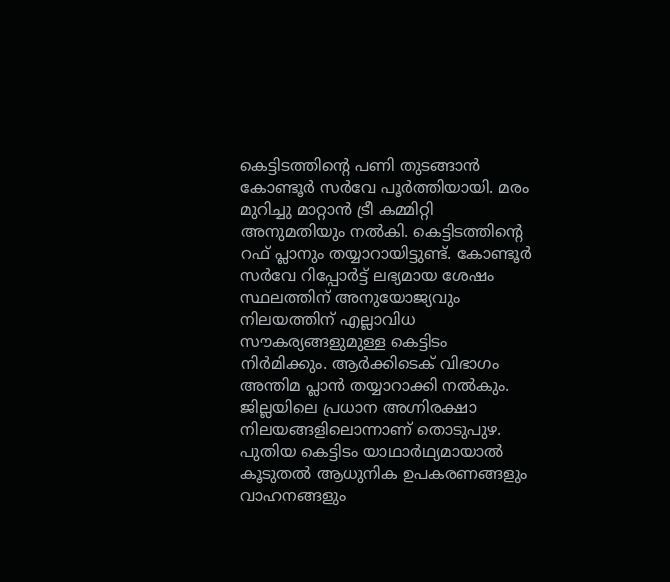കെട്ടിടത്തിന്റെ പണി തുടങ്ങാൻ കോണ്ടൂര്‍ സര്‍വേ പൂര്‍ത്തിയായി. മരം മുറിച്ചു മാറ്റാൻ ട്രീ കമ്മിറ്റി അനുമതിയും നൽകി. കെട്ടിടത്തിന്റെ റഫ് പ്ലാനും തയ്യാറായിട്ടുണ്ട്. കോണ്ടൂര്‍ സര്‍വേ റിപ്പോര്‍ട്ട് ലഭ്യമായ ശേഷം സ്ഥലത്തിന് അനുയോജ്യവും നിലയത്തിന് എല്ലാവിധ സൗകര്യങ്ങളുമുള്ള കെട്ടിടം നിര്‍മിക്കും. ആര്‍ക്കിടെക് വിഭാഗം അന്തിമ പ്ലാൻ തയ്യാറാക്കി നല്‍കും. ജില്ലയിലെ പ്രധാന അഗ്നിരക്ഷാ നിലയങ്ങളിലൊന്നാണ് തൊടുപുഴ. പുതിയ കെട്ടിടം യാഥാര്‍ഥ്യമായാല്‍ കൂടുതല്‍ ആധുനിക ഉപകരണങ്ങളും വാഹനങ്ങളും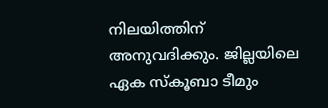നിലയിത്തിന് അനുവദിക്കും. ജില്ലയിലെ ഏക സ്‍കൂബാ ടീമും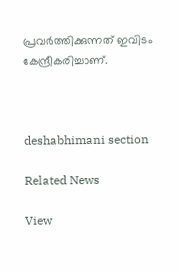പ്രവര്‍ത്തിക്കുന്നത് ഇവിടം കേന്ദ്രീകരിച്ചാണ്.



deshabhimani section

Related News

View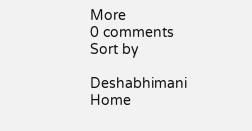More
0 comments
Sort by

Deshabhimani
Home